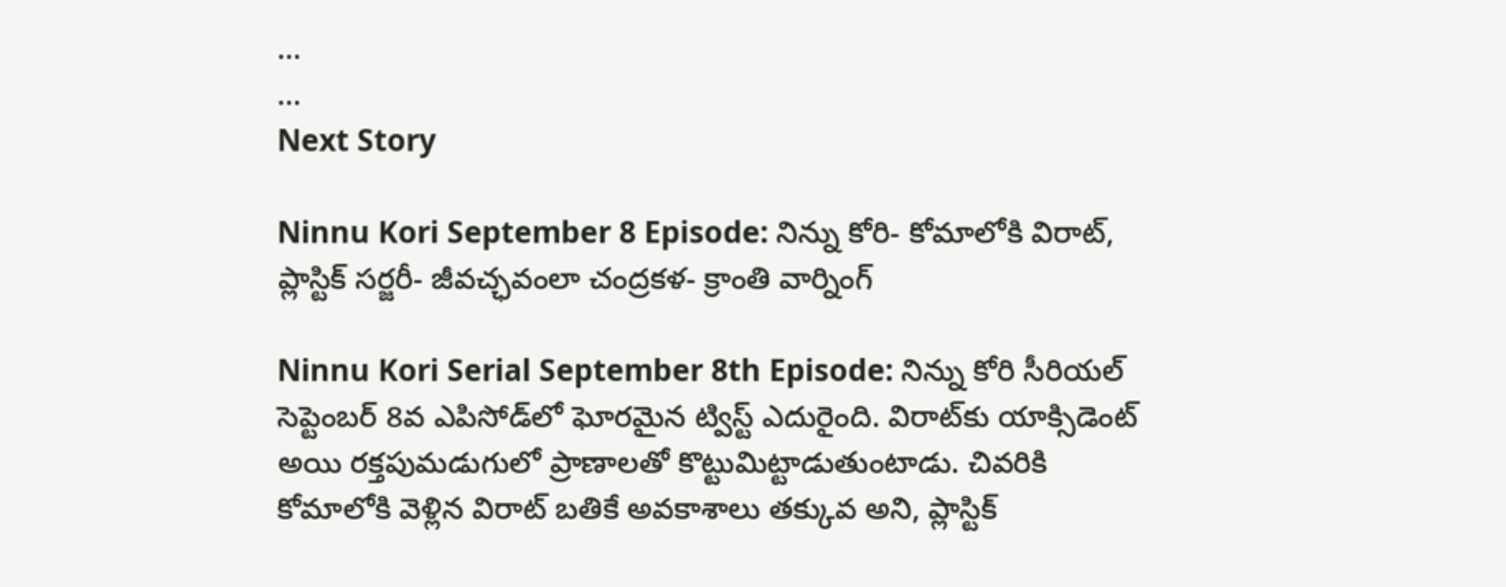...
...
Next Story

Ninnu Kori September 8 Episode: నిన్ను కోరి- కోమాలోకి విరాట్, ప్లాస్టిక్ సర్జరీ- జీవచ్ఛవంలా చంద్రకళ- క్రాంతి వార్నింగ్

Ninnu Kori Serial September 8th Episode: నిన్ను కోరి సీరియల్ సెప్టెంబర్ 8వ ఎపిసోడ్‌‌లో ఘోరమైన ట్విస్ట్ ఎదురైంది. విరాట్‌కు యాక్సిడెంట్ అయి రక్తపుమడుగులో ప్రాణాలతో కొట్టుమిట్టాడుతుంటాడు. చివరికి కోమాలోకి వెళ్లిన విరాట్ బతికే అవకాశాలు తక్కువ అని, ప్లాస్టిక్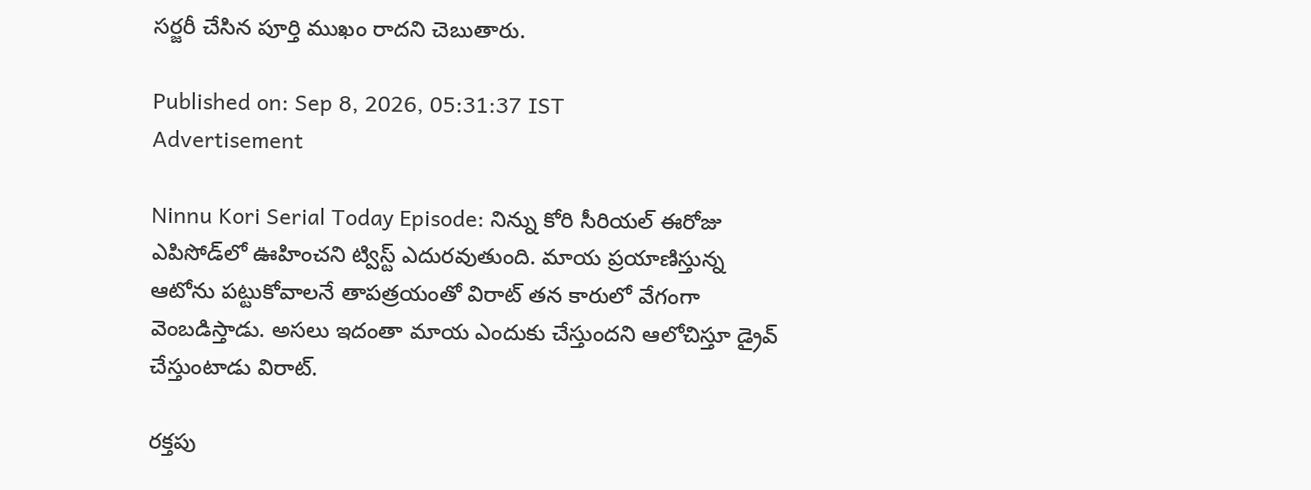సర్జరీ చేసిన పూర్తి ముఖం రాదని చెబుతారు.

Published on: Sep 8, 2026, 05:31:37 IST
Advertisement

Ninnu Kori Serial Today Episode: నిన్ను కోరి సీరియల్ ఈరోజు ఎపిసోడ్‌లో ఊహించని ట్విస్ట్ ఎదురవుతుంది. మాయ ప్రయాణిస్తున్న ఆటోను పట్టుకోవాలనే తాపత్రయంతో విరాట్ తన కారులో వేగంగా వెంబడిస్తాడు. అసలు ఇదంతా మాయ ఎందుకు చేస్తుందని ఆలోచిస్తూ డ్రైవ్ చేస్తుంటాడు విరాట్.

రక్తపు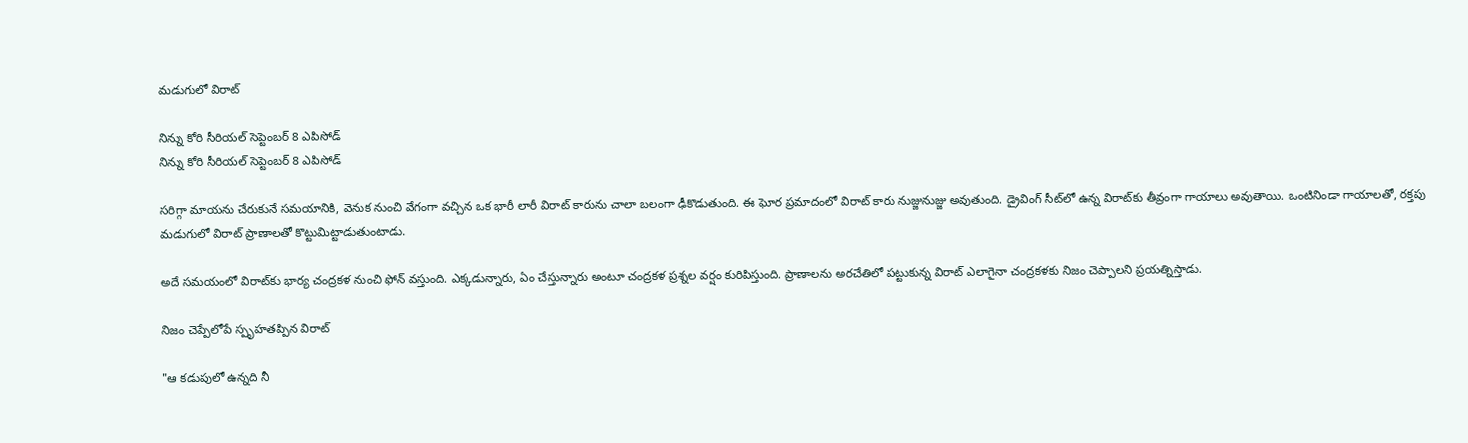మడుగులో విరాట్

నిన్ను కోరి సీరియల్ సెప్టెంబర్ 8 ఎపిసోడ్
నిన్ను కోరి సీరియల్ సెప్టెంబర్ 8 ఎపిసోడ్

సరిగ్గా మాయను చేరుకునే సమయానికి, వెనుక నుంచి వేగంగా వచ్చిన ఒక భారీ లారీ విరాట్ కారును చాలా బలంగా ఢీకొడుతుంది. ఈ ఘోర ప్రమాదంలో విరాట్ కారు నుజ్జునుజ్జు అవుతుంది. డ్రైవింగ్ సీట్‌లో ఉన్న విరాట్‌కు తీవ్రంగా గాయాలు అవుతాయి. ఒంటినిండా గాయాలతో, రక్తపు మడుగులో విరాట్ ప్రాణాలతో కొట్టుమిట్టాడుతుంటాడు.

అదే సమయంలో విరాట్‌కు భార్య చంద్రకళ నుంచి ఫోన్ వస్తుంది. ఎక్కడున్నారు, ఏం చేస్తున్నారు అంటూ చంద్రకళ ప్రశ్నల వర్షం కురిపిస్తుంది. ప్రాణాలను అరచేతిలో పట్టుకున్న విరాట్ ఎలాగైనా చంద్రకళకు నిజం చెప్పాలని ప్రయత్నిస్తాడు.

నిజం చెప్పేలోపే స్పృహతప్పిన విరాట్

"ఆ కడుపులో ఉన్నది నీ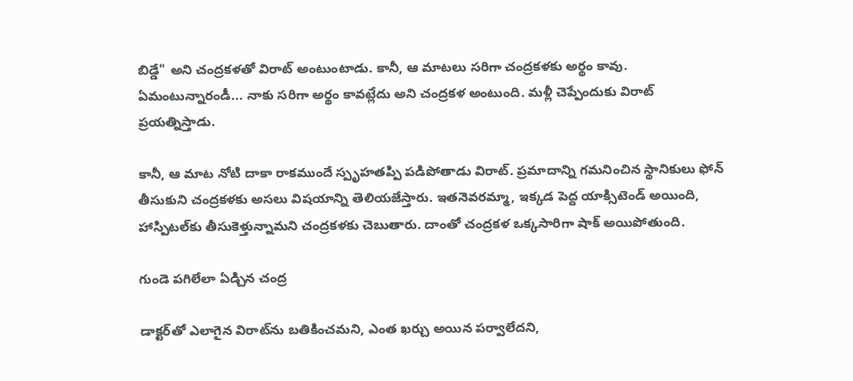బిడ్డే" అని చంద్రకళతో విరాట్ అంటుంటాడు. కానీ, ఆ మాటలు సరిగా చంద్రకళకు అర్థం కావు. ఏమంటున్నారండీ... నాకు సరిగా అర్థం కావట్లేదు అని చంద్రకళ అంటుంది. మళ్లీ చెప్పేందుకు విరాట్ ప్రయత్నిస్తాడు.

కానీ, ఆ మాట నోటి దాకా రాకముందే స్పృహతప్పి పడిపోతాడు విరాట్. ప్రమాదాన్ని గమనించిన స్థానికులు ఫోన్ తీసుకుని చంద్రకళకు అసలు విషయాన్ని తెలియజేస్తారు. ఇతనెవరమ్మా, ఇక్కడ పెద్ద యాక్సిటెండ్ అయింది, హాస్పిటల్‌కు తీసుకెళ్తున్నామని చంద్రకళకు చెబుతారు. దాంతో చంద్రకళ ఒక్కసారిగా షాక్ అయిపోతుంది.

గుండె పగిలేలా ఏడ్చిన చంద్ర

డాక్టర్‌తో ఎలాగైన విరాట్‌ను బతికించమని, ఎంత ఖర్చు అయిన పర్వాలేదని,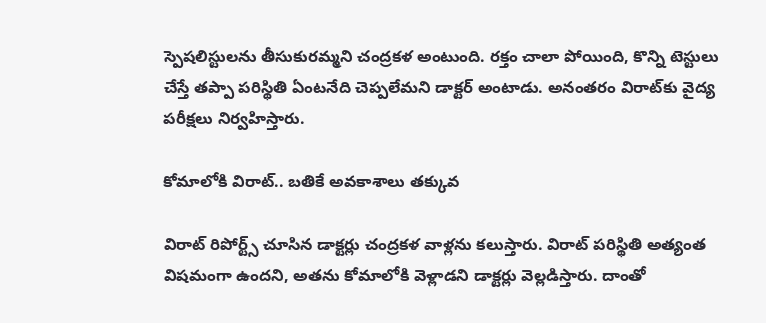స్పెషలిస్టులను తీసుకురమ్మని చంద్రకళ అంటుంది. రక్తం చాలా పోయింది, కొన్ని టెస్టులు చేస్తే తప్పా పరిస్థితి ఏంటనేది చెప్పలేమని డాక్టర్ అంటాడు. అనంతరం విరాట్‌కు వైద్య పరీక్షలు నిర్వహిస్తారు.

కోమాలోకి విరాట్.. బతికే అవకాశాలు తక్కువ

విరాట్ రిపోర్ట్స్ చూసిన డాక్టర్లు చంద్రకళ వాళ్లను కలుస్తారు. విరాట్ పరిస్థితి అత్యంత విషమంగా ఉందని, అతను కోమాలోకి వెళ్లాడని డాక్టర్లు వెల్లడిస్తారు. దాంతో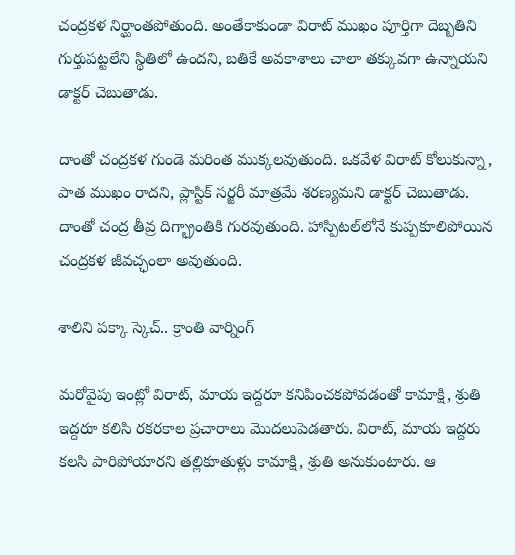చంద్రకళ నిర్ఘాంతపోతుంది. అంతేకాకుండా విరాట్ ముఖం పూర్తిగా దెబ్బతిని గుర్తుపట్టలేని స్థితిలో ఉందని, బతికే అవకాశాలు చాలా తక్కువగా ఉన్నాయని డాక్టర్ చెబుతాడు.

దాంతో చంద్రకళ గుండె మరింత ముక్కలవుతుంది. ఒకవేళ విరాట్ కోలుకున్నా, పాత ముఖం రాదని, ప్లాస్టిక్ సర్జరీ మాత్రమే శరణ్యమని డాక్టర్ చెబుతాడు. దాంతో చంద్ర తీవ్ర దిగ్భ్రాంతికి గురవుతుంది. హాస్పిటల్‌లోనే కుప్పకూలిపోయిన చంద్రకళ జీవచ్ఛంలా అవుతుంది.

శాలిని పక్కా స్కెచ్.. క్రాంతి వార్నింగ్

మరోవైపు ఇంట్లో విరాట్, మాయ ఇద్దరూ కనిపించకపోవడంతో కామాక్షి, శ్రుతి ఇద్దరూ కలిసి రకరకాల ప్రచారాలు మొదలుపెడతారు. విరాట్, మాయ ఇద్దరు కలసి పారిపోయారని తల్లికూతుళ్లు కామాక్షి, శ్రుతి అనుకుంటారు. ఆ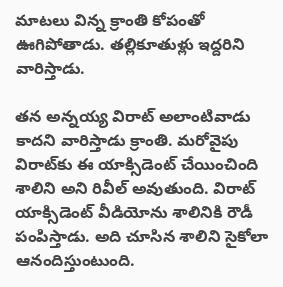మాటలు విన్న క్రాంతి కోపంతో ఊగిపోతాడు. తల్లికూతుళ్లు ఇద్దరిని వారిస్తాడు.

తన అన్నయ్య విరాట్ అలాంటివాడు కాదని వారిస్తాడు క్రాంతి. మరోవైపు విరాట్‌కు ఈ యాక్సిడెంట్ చేయించింది శాలిని అని రివీల్ అవుతుంది. విరాట్ యాక్సిడెంట్ వీడియోను శాలినికి రౌడీ పంపిస్తాడు. అది చూసిన శాలిని సైకోలా ఆనందిస్తుంటుంది.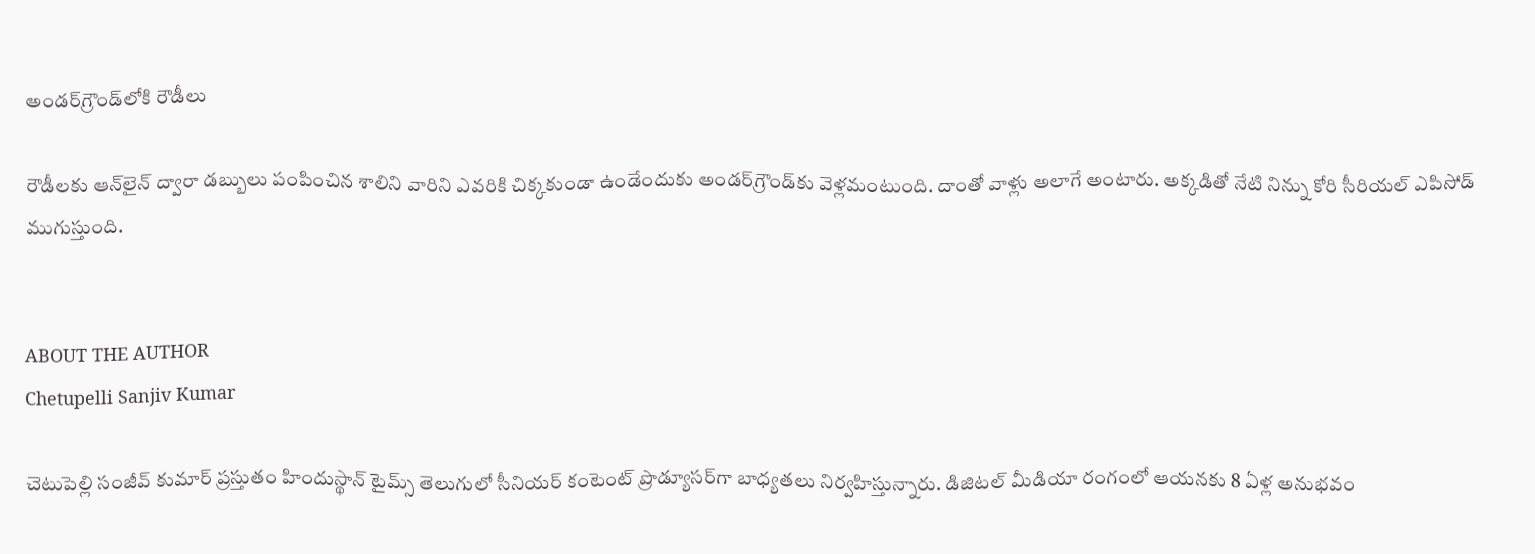అండర్‌గ్రౌండ్‌లోకి రౌడీలు

రౌడీలకు ఆన్‌లైన్ ద్వారా డబ్బులు పంపించిన శాలిని వారిని ఎవరికి చిక్కకుండా ఉండేందుకు అండర్‌గ్రౌండ్‌కు వెళ్లమంటుంది. దాంతో వాళ్లు అలాగే అంటారు. అక్కడితో నేటి నిన్ను కోరి సీరియల్ ఎపిసోడ్ ముగుస్తుంది.


ABOUT THE AUTHOR
Chetupelli Sanjiv Kumar

చెటుపెల్లి సంజీవ్ కుమార్ ప్రస్తుతం హిందుస్థాన్ టైమ్స్ తెలుగులో సీనియర్ కంటెంట్ ప్రొడ్యూసర్‌గా బాధ్యతలు నిర్వహిస్తున్నారు. డిజిటల్ మీడియా రంగంలో ఆయనకు 8 ఏళ్ల అనుభవం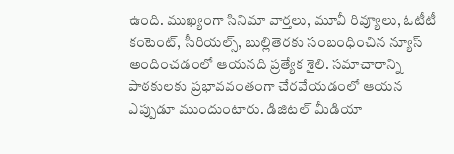ఉంది. ముఖ్యంగా సినిమా వార్తలు, మూవీ రివ్యూలు, ఓటీటీ కంటెంట్, సీరియల్స్, బుల్లితెరకు సంబంధించిన న్యూస్ అందించడంలో ఆయనది ప్రత్యేక శైలి. సమాచారాన్ని పాఠకులకు ప్రభావవంతంగా చేరవేయడంలో ఆయన ఎప్పుడూ ముందుంటారు. డిజిటల్ మీడియా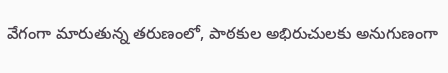వేగంగా మారుతున్న తరుణంలో, పాఠకుల అభిరుచులకు అనుగుణంగా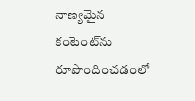నాణ్యమైన కంటెంట్‌ను రూపొందించడంలో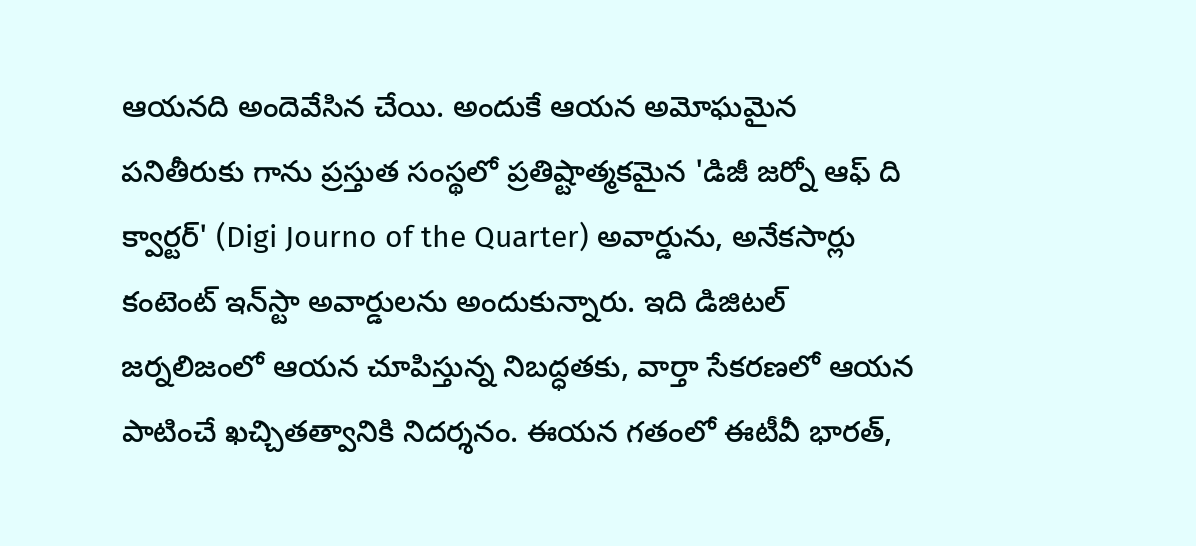ఆయనది అందెవేసిన చేయి. అందుకే ఆయన అమోఘమైన పనితీరుకు గాను ప్రస్తుత సంస్థలో ప్రతిష్టాత్మకమైన 'డిజీ జర్నో ఆఫ్ ది క్వార్టర్' (Digi Journo of the Quarter) అవార్డును, అనేకసార్లు కంటెంట్ ఇన్‌స్టా అవార్డులను అందుకున్నారు. ఇది డిజిటల్ జర్నలిజంలో ఆయన చూపిస్తున్న నిబద్ధతకు, వార్తా సేకరణలో ఆయన పాటించే ఖచ్చితత్వానికి నిదర్శనం. ఈయన గతంలో ఈటీవీ భారత్,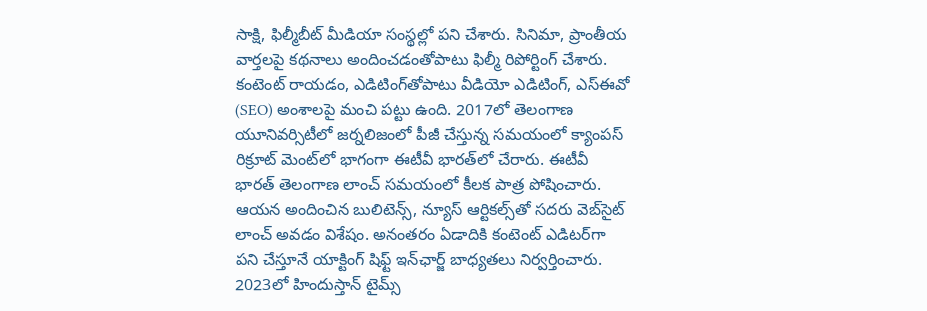సాక్షి, ఫిల్మీబీట్ మీడియా సంస్థల్లో పని చేశారు. సినిమా, ప్రాంతీయ వార్తలపై కథనాలు అందించడంతోపాటు ఫిల్మీ రిపోర్టింగ్ చేశారు. కంటెంట్ రాయడం, ఎడిటింగ్‌తోపాటు వీడియో ఎడిటింగ్, ఎస్‌ఈవో (SEO) అంశాలపై మంచి పట్టు ఉంది. 2017లో తెలంగాణ యూనివర్సిటీలో జర్నలిజంలో పీజీ చేస్తున్న సమయంలో క్యాంపస్ రిక్రూట్ మెంట్‌లో భాగంగా ఈటీవీ భారత్‌లో చేరారు. ఈటీవీ భారత్ తెలంగాణ లాంచ్ సమయంలో కీలక పాత్ర పోషించారు. ఆయన అందించిన బులిటెన్స్, న్యూస్ ఆర్టికల్స్‌తో సదరు వెబ్‌సైట్ లాంచ్ అవడం విశేషం. అనంతరం ఏడాదికి కంటెంట్ ఎడిటర్‌గా పని చేస్తూనే యాక్టింగ్ షిఫ్ట్ ఇన్‌ఛార్జ్ బాధ్యతలు నిర్వర్తించారు. 2023లో హిందుస్తాన్ టైమ్స్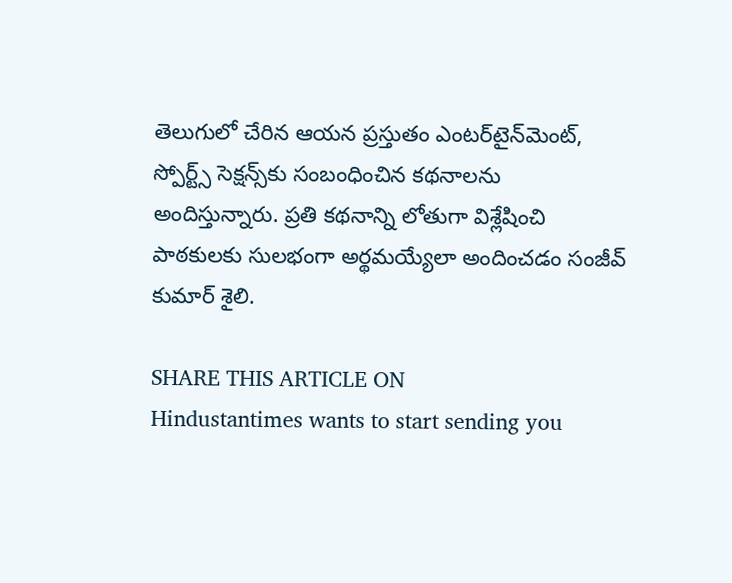తెలుగులో చేరిన ఆయన ప్రస్తుతం ఎంటర్‌టైన్‌మెంట్, స్పోర్ట్స్ సెక్షన్స్‌కు సంబంధించిన కథనాలను అందిస్తున్నారు. ప్రతి కథనాన్ని లోతుగా విశ్లేషించి పాఠకులకు సులభంగా అర్థమయ్యేలా అందించడం సంజీవ్ కుమార్ శైలి.

SHARE THIS ARTICLE ON
Hindustantimes wants to start sending you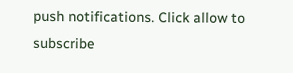push notifications. Click allow to subscribe